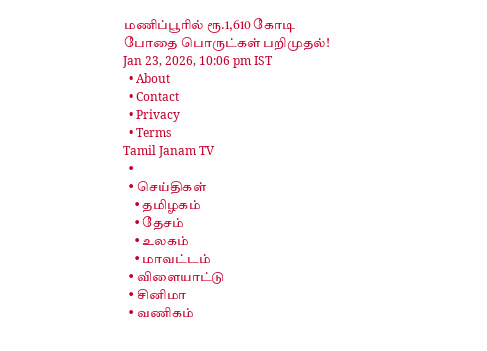மணிப்பூரில் ரூ.1,610 கோடி போதை பொருட்கள் பறிமுதல்!
Jan 23, 2026, 10:06 pm IST
  • About
  • Contact
  • Privacy
  • Terms
Tamil Janam TV
  •
  • செய்திகள்
    • தமிழகம்
    • தேசம்
    • உலகம்
    • மாவட்டம்
  • விளையாட்டு
  • சினிமா
  • வணிகம்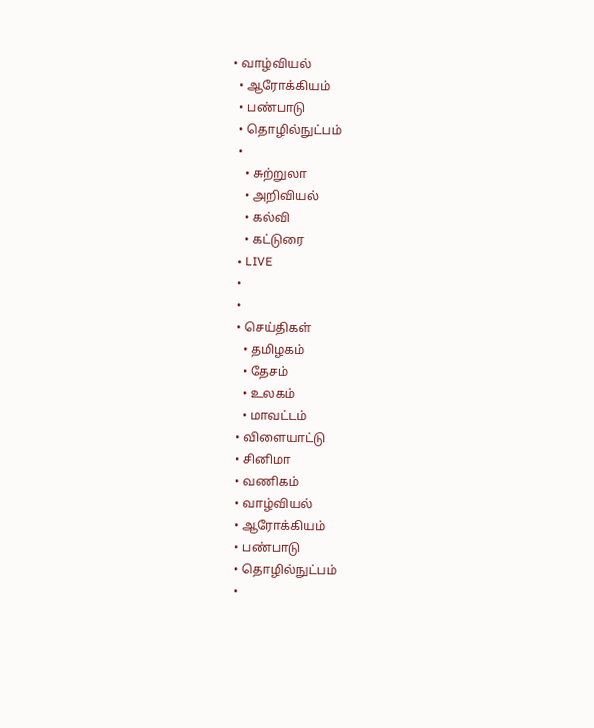• வாழ்வியல்
  • ஆரோக்கியம்
  • பண்பாடு
  • தொழில்நுட்பம்
  •
    • சுற்றுலா
    • அறிவியல்
    • கல்வி
    • கட்டுரை
  • LIVE
  •
  •
  • செய்திகள்
    • தமிழகம்
    • தேசம்
    • உலகம்
    • மாவட்டம்
  • விளையாட்டு
  • சினிமா
  • வணிகம்
  • வாழ்வியல்
  • ஆரோக்கியம்
  • பண்பாடு
  • தொழில்நுட்பம்
  •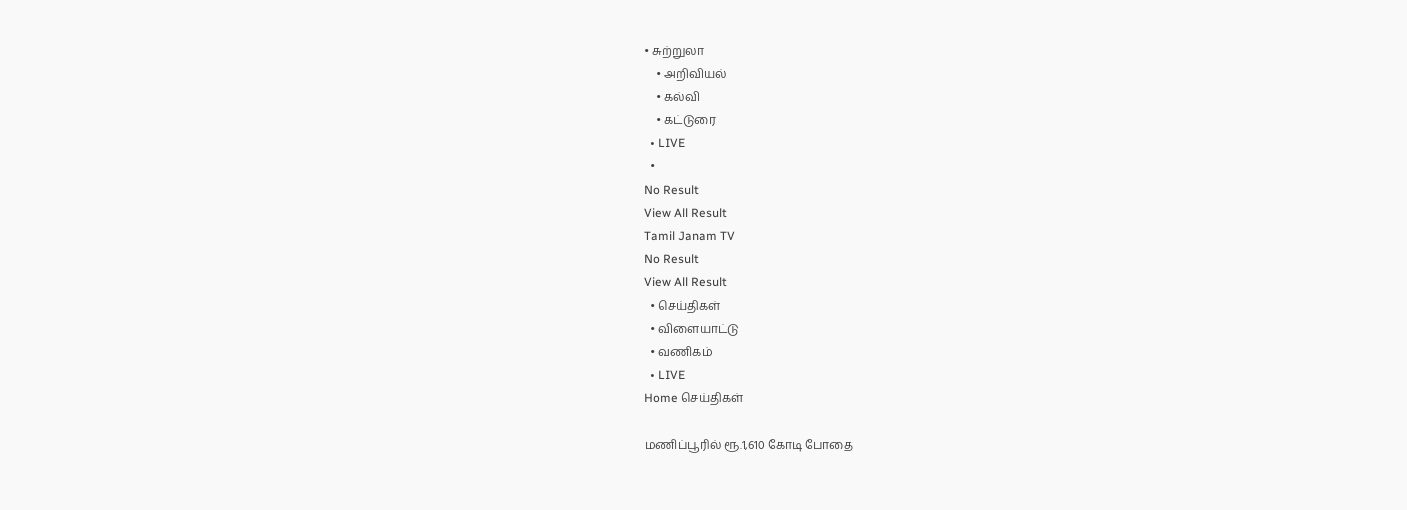• சுற்றுலா
    • அறிவியல்
    • கல்வி
    • கட்டுரை
  • LIVE
  •
No Result
View All Result
Tamil Janam TV
No Result
View All Result
  • செய்திகள்
  • விளையாட்டு
  • வணிகம்
  • LIVE
Home செய்திகள்

மணிப்பூரில் ரூ.1,610 கோடி போதை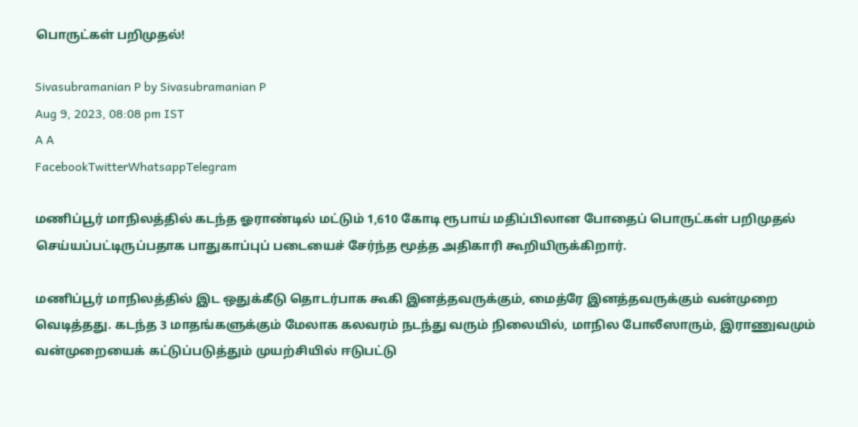பொருட்கள் பறிமுதல்!

Sivasubramanian P by Sivasubramanian P
Aug 9, 2023, 08:08 pm IST
A A
FacebookTwitterWhatsappTelegram

மணிப்பூர் மாநிலத்தில் கடந்த ஓராண்டில் மட்டும் 1,610 கோடி ரூபாய் மதிப்பிலான போதைப் பொருட்கள் பறிமுதல் செய்யப்பட்டிருப்பதாக பாதுகாப்புப் படையைச் சேர்ந்த மூத்த அதிகாரி கூறியிருக்கிறார்.

மணிப்பூர் மாநிலத்தில் இட ஒதுக்கீடு தொடர்பாக கூகி இனத்தவருக்கும், மைத்ரே இனத்தவருக்கும் வன்முறை வெடித்தது. கடந்த 3 மாதங்களுக்கும் மேலாக கலவரம் நடந்து வரும் நிலையில், மாநில போலீஸாரும், இராணுவமும் வன்முறையைக் கட்டுப்படுத்தும் முயற்சியில் ஈடுபட்டு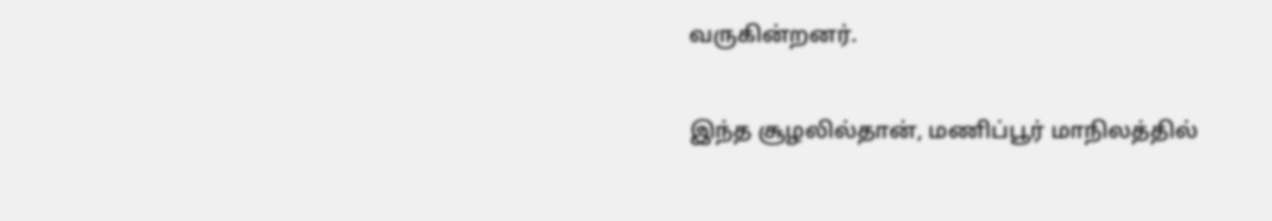வருகின்றனர்.

இந்த சூழலில்தான், மணிப்பூர் மாநிலத்தில்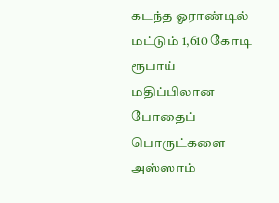கடந்த ஓராண்டில் மட்டும் 1,610 கோடி ரூபாய் மதிப்பிலான போதைப் பொருட்களை அஸ்ஸாம்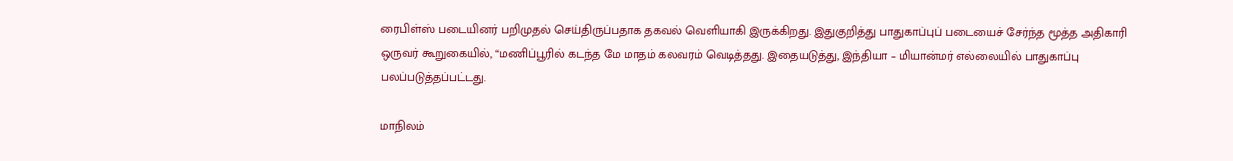ரைபிள்ஸ் படையினர் பறிமுதல் செய்திருப்பதாக தகவல் வெளியாகி இருக்கிறது. இதுகுறித்து பாதுகாப்புப் படையைச் சேர்ந்த மூத்த அதிகாரி ஒருவர் கூறுகையில், “மணிப்பூரில் கடந்த மே மாதம் கலவரம் வெடித்தது. இதையடுத்து, இந்தியா – மியான்மர் எல்லையில் பாதுகாப்பு பலப்படுத்தப்பட்டது.

மாநிலம்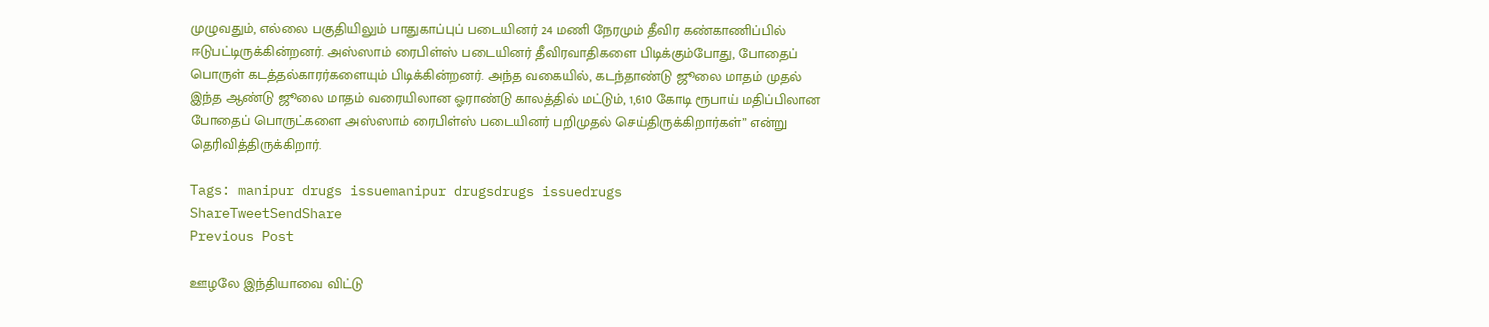முழுவதும், எல்லை பகுதியிலும் பாதுகாப்புப் படையினர் 24 மணி நேரமும் தீவிர கண்காணிப்பில் ஈடுபட்டிருக்கின்றனர். அஸ்ஸாம் ரைபிள்ஸ் படையினர் தீவிரவாதிகளை பிடிக்கும்போது, போதைப் பொருள் கடத்தல்காரர்களையும் பிடிக்கின்றனர். அந்த வகையில், கடந்தாண்டு ஜூலை மாதம் முதல் இந்த ஆண்டு ஜூலை மாதம் வரையிலான ஓராண்டு காலத்தில் மட்டும், 1,610 கோடி ரூபாய் மதிப்பிலான போதைப் பொருட்களை அஸ்ஸாம் ரைபிள்ஸ் படையினர் பறிமுதல் செய்திருக்கிறார்கள்” என்று தெரிவித்திருக்கிறார்.

Tags: manipur drugs issuemanipur drugsdrugs issuedrugs
ShareTweetSendShare
Previous Post

ஊழலே இந்தியாவை விட்டு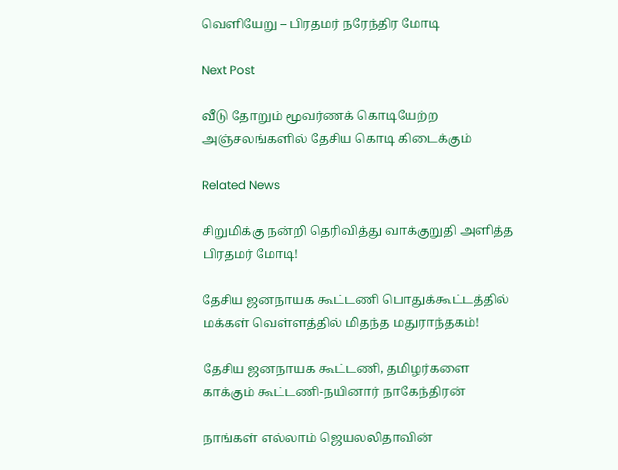வெளியேறு – பிரதமர் நரேந்திர மோடி

Next Post

வீடு தோறும் மூவர்ணக் கொடியேற்ற அஞ்சலங்களில் தேசிய கொடி கிடைக்கும்

Related News

சிறுமிக்கு நன்றி தெரிவித்து வாக்குறுதி அளித்த பிரதமர் மோடி!

தேசிய ஜனநாயக கூட்டணி பொதுக்கூட்டத்தில் மக்கள் வெள்ளத்தில் மிதந்த மதுராந்தகம்!

தேசிய ஜனநாயக கூட்டணி, தமிழர்களை காக்கும் கூட்டணி-நயினார் நாகேந்திரன்

நாங்கள் எல்லாம் ஜெயலலிதாவின்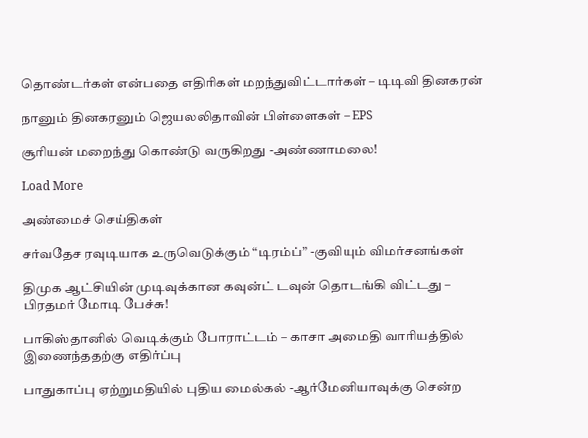தொண்டர்கள் என்பதை எதிரிகள் மறந்துவிட்டார்கள் – டிடிவி தினகரன்

நானும் தினகரனும் ஜெயலலிதாவின் பிள்ளைகள் – EPS

சூரியன் மறைந்து கொண்டு வருகிறது -அண்ணாமலை!

Load More

அண்மைச் செய்திகள்

சர்வதேச ரவுடியாக உருவெடுக்கும் “டிரம்ப்” -குவியும் விமர்சனங்கள்

திமுக ஆட்சியின் முடிவுக்கான கவுன்ட் டவுன் தொடங்கி விட்டது – பிரதமர் மோடி பேச்சு!

பாகிஸ்தானில் வெடிக்கும் போராட்டம் – காசா அமைதி வாரியத்தில் இணைந்ததற்கு எதிர்ப்பு

பாதுகாப்பு ஏற்றுமதியில் புதிய மைல்கல் -ஆர்மேனியாவுக்கு சென்ற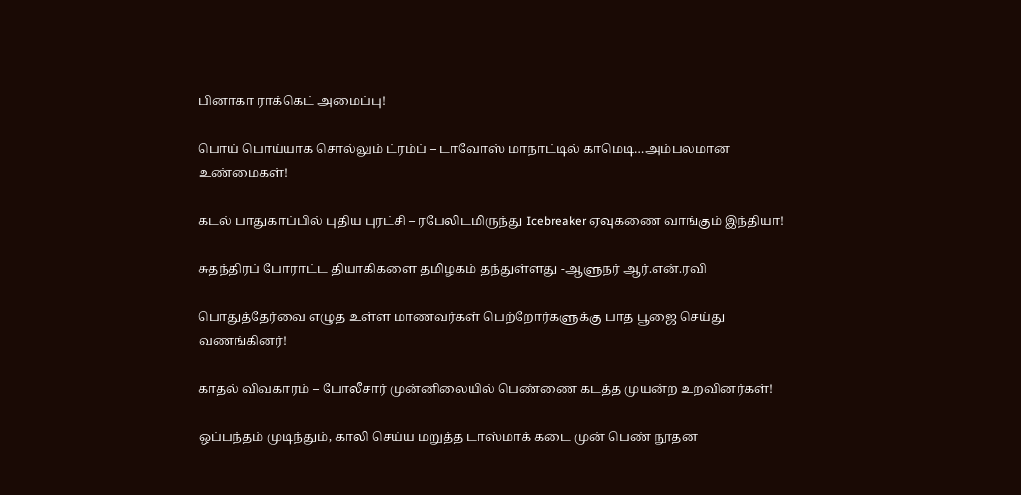பினாகா ராக்கெட் அமைப்பு!

பொய் பொய்யாக சொல்லும் ட்ரம்ப் – டாவோஸ் மாநாட்டில் காமெடி…அம்பலமான உண்மைகள்!

கடல் பாதுகாப்பில் புதிய புரட்சி – ரபேலிடமிருந்து Icebreaker ஏவுகணை வாங்கும் இந்தியா!

சுதந்திரப் போராட்ட தியாகிகளை தமிழகம் தந்துள்ளது -ஆளுநர் ஆர்.என்.ரவி

பொதுத்தேர்வை எழுத உள்ள மாணவர்கள் பெற்றோர்களுக்கு பாத பூஜை செய்து வணங்கினர்!

காதல் விவகாரம் – போலீசார் முன்னிலையில் பெண்ணை கடத்த முயன்ற உறவினர்கள்!

ஒப்பந்தம் முடிந்தும், காலி செய்ய மறுத்த டாஸ்மாக் கடை முன் பெண் நூதன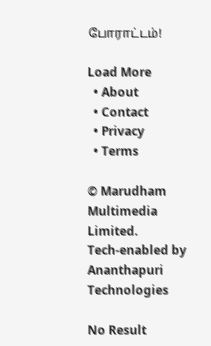போராட்டம்!

Load More
  • About
  • Contact
  • Privacy
  • Terms

© Marudham Multimedia Limited.
Tech-enabled by Ananthapuri Technologies

No Result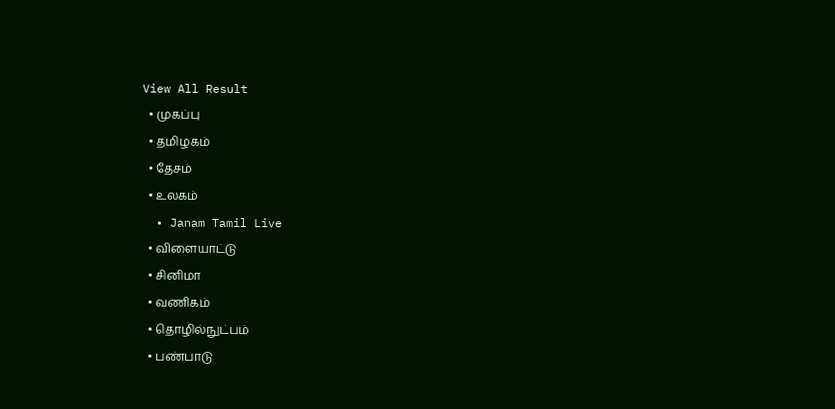View All Result
  • முகப்பு
  • தமிழகம்
  • தேசம்
  • உலகம்
  • Janam Tamil Live
  • விளையாட்டு
  • சினிமா
  • வணிகம்
  • தொழில்நுட்பம்
  • பண்பாடு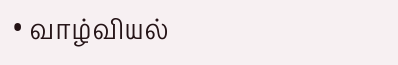• வாழ்வியல்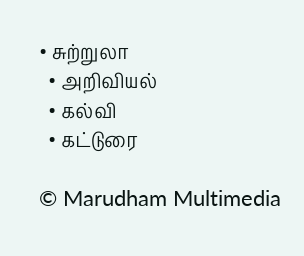• சுற்றுலா
  • அறிவியல்
  • கல்வி
  • கட்டுரை

© Marudham Multimedia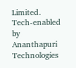Limited.
Tech-enabled by Ananthapuri Technologies